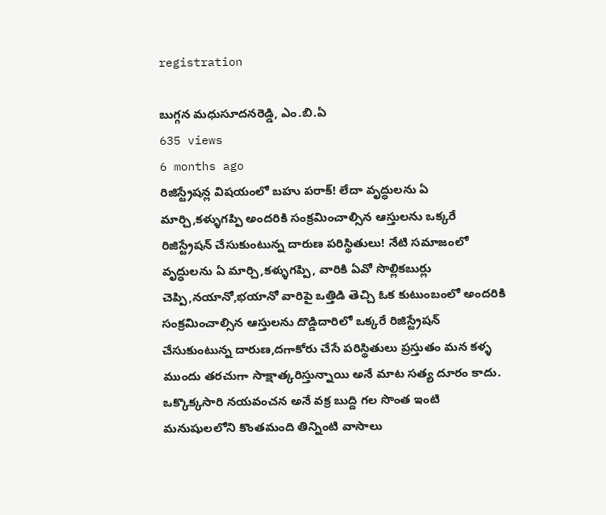registration

బుగ్గన మధుసూదనరెడ్డి, ఎం.బి.ఏ
635 views
6 months ago
రిజిస్ట్రేషన్ల విషయంలో బహు పరాక్! లేదా వృద్ధులను ఏ మార్చి,కళ్ళుగప్పి అందరికి సంక్రమించాల్సిన ఆస్తులను ఒక్కరే రిజిస్ట్రేషన్ చేసుకుంటున్న దారుణ పరిస్థితులు! నేటి సమాజంలో వృద్ధులను ఏ మార్చి,కళ్ళుగప్పి, వారికి ఏవో సొల్లికబుర్లు చెప్పి,నయానో,భయానో వారిపై ఒత్తిడి తెచ్చి ఓక కుటుంబంలో అందరికి సంక్రమించాల్సిన ఆస్తులను దొడ్డిదారిలో ఒక్కరే రిజిస్ట్రేషన్ చేసుకుంటున్న దారుణ,దగాకోరు చేసే పరిస్థితులు ప్రస్తుతం మన కళ్ళ ముందు తరచుగా సాక్షాత్కరిస్తున్నాయి అనే మాట సత్య దూరం కాదు. ఒక్కొక్కసారి నయవంచన అనే వక్ర బుద్ది గల సొంత ఇంటి మనుషులలోని కొంతమంది తిన్నింటి వాసాలు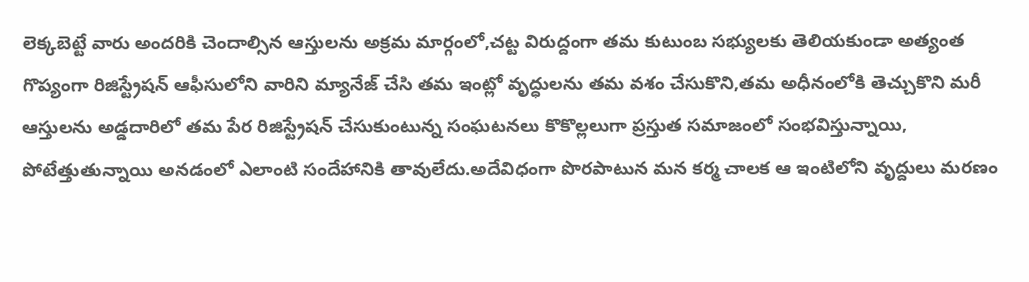లెక్కబెట్టే వారు అందరికి చెందాల్సిన ఆస్తులను అక్రమ మార్గంలో,చట్ట విరుద్దంగా తమ కుటుంబ సభ్యులకు తెలియకుండా అత్యంత గొప్యంగా రిజిస్ట్రేషన్ ఆఫీసులోని వారిని మ్యానేజ్ చేసి తమ ఇంట్లో వృద్ధులను తమ వశం చేసుకొని,తమ అధీనంలోకి తెచ్చుకొని మరీ ఆస్తులను అడ్డదారిలో తమ పేర రిజిస్ట్రేషన్ చేసుకుంటున్న సంఘటనలు కొకొల్లలుగా ప్రస్తుత సమాజంలో సంభవిస్తున్నాయి, పోటేత్తుతున్నాయి అనడంలో ఎలాంటి సందేహానికి తావులేదు.అదేవిధంగా పొరపాటున మన కర్మ చాలక ఆ ఇంటిలోని వృద్దులు మరణం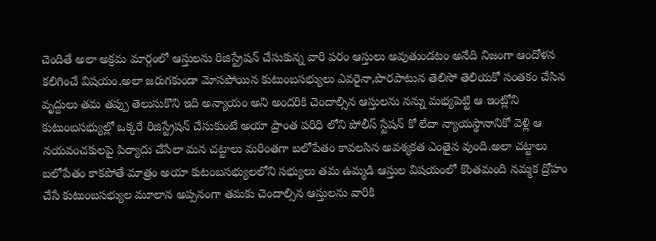చెందితే అలా అక్రమ మార్గంలో ఆస్తులను రిజిస్ట్రేషన్ చేసుకున్న వారి పరం ఆస్తులు అవుతుండటం అనేది నిజంగా ఆందోళన కలిగించే విషయం.అలా జరుగకుండా మోసపోయిన కుటుంబసభ్యులు ఎవరైనా,పొరపాటున తెలిసో తెలియకో సంతకం చేసిన వృద్దులు తమ తప్పు తెలుసుకొని ఇది అన్యాయం అని అందరికి చెందాల్సిన ఆస్తులను నన్ను మభ్యపెట్టి ఆ ఇంట్లోని కుటుంబసభ్యుల్లో ఒక్కరే రిజిస్ట్రేషన్ చేసుకుంటే అయా ప్రాంత పరిధి లోని పోలీస్ స్టేషన్ కో లేదా న్యాయస్థానానికో వెళ్లి ఆ నయవంచకులపై పిర్యాదు చేసేలా మన చట్టాలు మరింతగా బలోపేతం కావలసిన అవశ్యకత ఎంతైన వుంది.అలా చట్టాలు బలోపేతం కాకపోతే మాత్రం అయా కుటంబసభ్యులలోని సభ్యులు తమ ఉమ్మడి ఆస్తుల విషయంలో కొంతమంది నమ్మక ద్రోహం చేసే కుటుంబసభ్యుల మూలాన అప్పనంగా తమకు చెందాల్సిన ఆస్తులను వారికి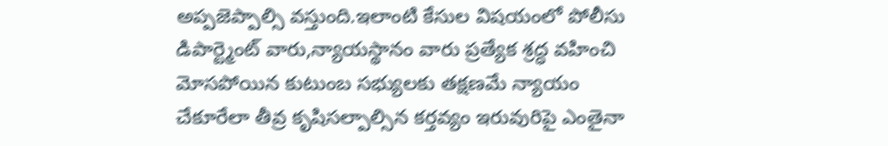అప్పజెప్పాల్సి వస్తుంది.ఇలాంటి కేసుల విషయంలో పోలీసు డిపార్ట్మెంట్ వారు,న్యాయస్థానం వారు ప్రత్యేక శ్రద్ధ వహించి మోసపోయిన కుటుంబ సభ్యులకు తక్షణమే న్యాయం చేకూరేలా తీవ్ర కృషిసల్పాల్సిన కర్తవ్యం ఇరువురిపై ఎంతైనా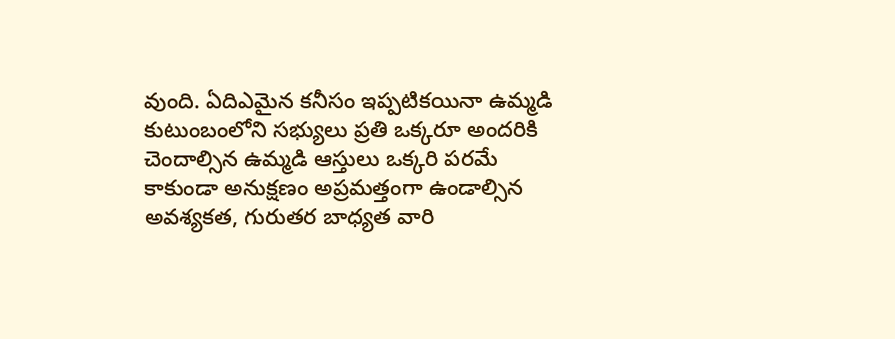వుంది. ఏదిఎమైన కనీసం ఇప్పటికయినా ఉమ్మడి కుటుంబంలోని సభ్యులు ప్రతి ఒక్కరూ అందరికి చెందాల్సిన ఉమ్మడి ఆస్తులు ఒక్కరి పరమే కాకుండా అనుక్షణం అప్రమత్తంగా ఉండాల్సిన అవశ్యకత, గురుతర బాధ్యత వారి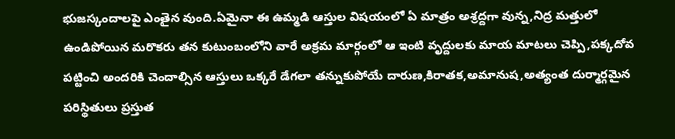భుజస్కందాలపై ఎంతైన వుంది.ఏమైనా ఈ ఉమ్మడి ఆస్తుల విషయంలో ఏ మాత్రం అశ్రద్దగా వున్న,నిద్ర మత్తులో ఉండిపోయిన మరొకరు తన కుటుంబంలోని వారే అక్రమ మార్గంలో ఆ ఇంటి వృద్దులకు మాయ మాటలు చెప్పి,పక్కదోవ పట్టించి అందరికి చెందాల్సిన ఆస్తులు ఒక్కరే డేగలా తన్నుకుపోయే దారుణ,కిరాతక,అమానుష,అత్యంత దుర్మార్గమైన పరిస్థితులు ప్రస్తుత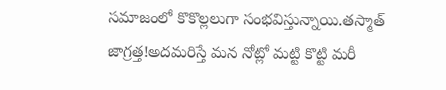సమాజంలో కొకొల్లలుగా సంభవిస్తున్నాయి.తస్మాత్ జాగ్రత్త!అదమరిస్తే మన నోట్లో మట్టి కొట్టి మరీ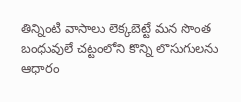తిన్నింటి వాసాలు లెక్కబెట్టే మన సొంత బంధువులే చట్టంలోని కొన్ని లొసుగులను ఆధారం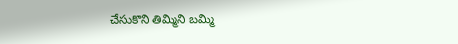చేసుకొని తిమ్మిని బమ్మి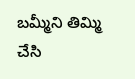బమ్మీని తిమ్మి చేసి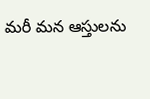మరీ మన ఆస్తులను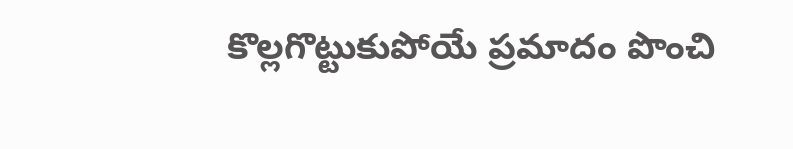కొల్లగొట్టుకుపోయే ప్రమాదం పొంచి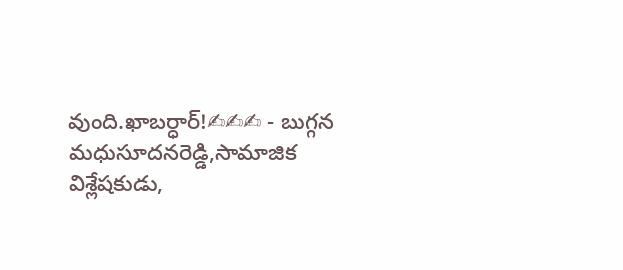వుంది.ఖాబర్ధార్!✍✍✍ - బుగ్గన మధుసూదనరెడ్డి,సామాజిక విశ్లేషకుడు,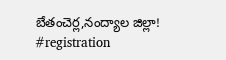బేతంచెర్ల,నంద్యాల జిల్లా! #registration